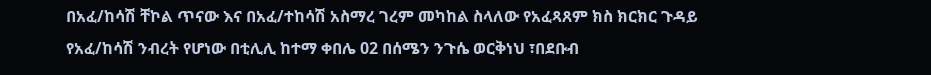በአፈ/ከሳሽ ቸኮል ጥናው እና በአፈ/ተከሳሽ አስማረ ገረም መካከል ስላለው የአፈጻጸም ክስ ክርክር ጉዳይ የአፈ/ከሳሽ ንብረት የሆነው በቲሊሊ ከተማ ቀበሌ 02 በሰሜን ንጉሴ ወርቅነህ ፣በደቡብ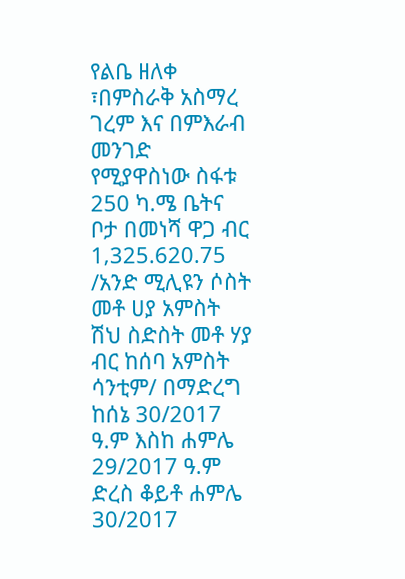የልቤ ዘለቀ ፣በምስራቅ አስማረ ገረም እና በምእራብ መንገድ የሚያዋስነው ስፋቱ 250 ካ.ሜ ቤትና ቦታ በመነሻ ዋጋ ብር 1‚325.620.75 /አንድ ሚሊዩን ሶስት መቶ ሀያ አምስት ሽህ ስድስት መቶ ሃያ ብር ከሰባ አምስት ሳንቲም/ በማድረግ ከሰኔ 30/2017 ዓ.ም እስከ ሐምሌ 29/2017 ዓ.ም ድረስ ቆይቶ ሐምሌ 30/2017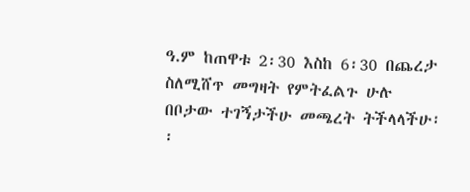ዓ.ም ከጠዋቱ 2፡30 እስከ 6፡30 በጨረታ ስለሚሸጥ መግዛት የምትፈልጉ ሁሉ በቦታው ተገኝታችሁ መጫረት ትችላላችሁ፡፡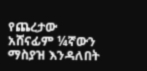የጨረታው አሸናፊም ¼ኛውን ማስያዝ እንዳለበት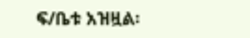ፍ/ቤቱ አዝዟል፡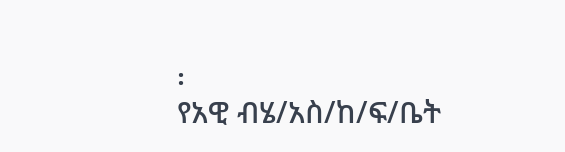፡
የአዊ ብሄ/አስ/ከ/ፍ/ቤት